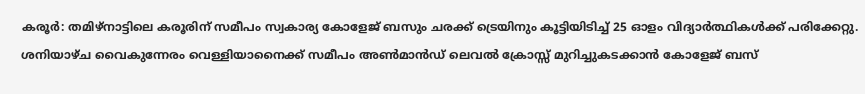കരൂർ: തമിഴ്നാട്ടിലെ കരൂരിന് സമീപം സ്വകാര്യ കോളേജ് ബസും ചരക്ക് ട്രെയിനും കൂട്ടിയിടിച്ച് 25 ഓളം വിദ്യാർത്ഥികൾക്ക് പരിക്കേറ്റു. ശനിയാഴ്ച വൈകുന്നേരം വെള്ളിയാനൈക്ക് സമീപം അൺമാൻഡ് ലെവൽ ക്രോസ്സ് മുറിച്ചുകടക്കാൻ കോളേജ് ബസ്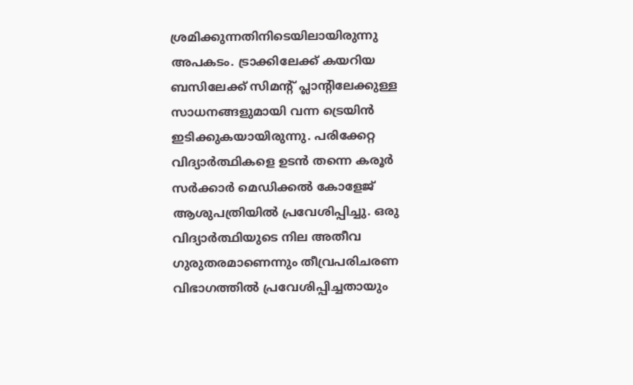ശ്രമിക്കുന്നതിനിടെയിലായിരുന്നു അപകടം. ട്രാക്കിലേക്ക് കയറിയ ബസിലേക്ക് സിമന്റ് പ്ലാന്റിലേക്കുള്ള സാധനങ്ങളുമായി വന്ന ട്രെയിൻ ഇടിക്കുകയായിരുന്നു. പരിക്കേറ്റ വിദ്യാർത്ഥികളെ ഉടൻ തന്നെ കരൂർ സർക്കാർ മെഡിക്കൽ കോളേജ് ആശുപത്രിയിൽ പ്രവേശിപ്പിച്ചു. ഒരു വിദ്യാർത്ഥിയുടെ നില അതീവ ഗുരുതരമാണെന്നും തീവ്രപരിചരണ വിഭാഗത്തിൽ പ്രവേശിപ്പിച്ചതായും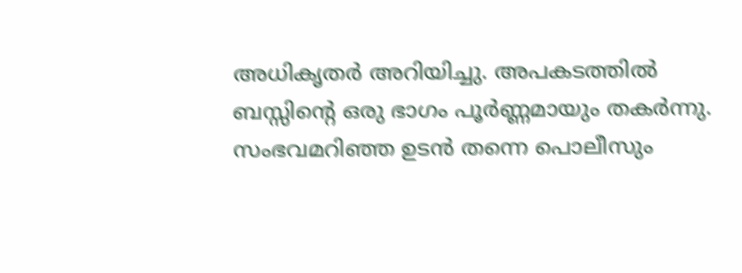അധികൃതർ അറിയിച്ചു. അപകടത്തിൽ ബസ്സിന്റെ ഒരു ഭാഗം പൂർണ്ണമായും തകർന്നു. സംഭവമറിഞ്ഞ ഉടൻ തന്നെ പൊലീസും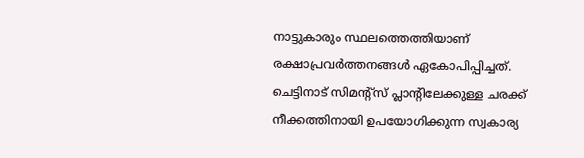നാട്ടുകാരും സ്ഥലത്തെത്തിയാണ് രക്ഷാപ്രവർത്തനങ്ങൾ ഏകോപിപ്പിച്ചത്. ചെട്ടിനാട് സിമന്റ്സ് പ്ലാന്റിലേക്കുള്ള ചരക്ക് നീക്കത്തിനായി ഉപയോഗിക്കുന്ന സ്വകാര്യ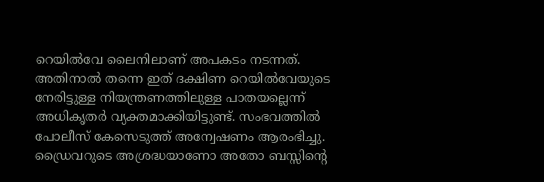റെയിൽവേ ലൈനിലാണ് അപകടം നടന്നത്. അതിനാൽ തന്നെ ഇത് ദക്ഷിണ റെയിൽവേയുടെ നേരിട്ടുള്ള നിയന്ത്രണത്തിലുള്ള പാതയല്ലെന്ന് അധികൃതർ വ്യക്തമാക്കിയിട്ടുണ്ട്. സംഭവത്തിൽ പോലീസ് കേസെടുത്ത് അന്വേഷണം ആരംഭിച്ചു. ഡ്രൈവറുടെ അശ്രദ്ധയാണോ അതോ ബസ്സിന്റെ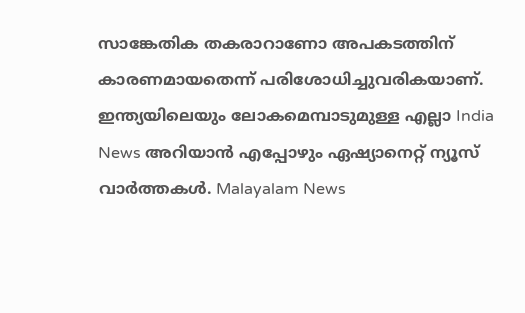സാങ്കേതിക തകരാറാണോ അപകടത്തിന് കാരണമായതെന്ന് പരിശോധിച്ചുവരികയാണ്.
ഇന്ത്യയിലെയും ലോകമെമ്പാടുമുള്ള എല്ലാ India News അറിയാൻ എപ്പോഴും ഏഷ്യാനെറ്റ് ന്യൂസ് വാർത്തകൾ. Malayalam News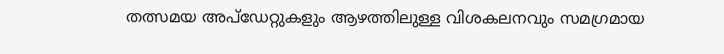തത്സമയ അപ്ഡേറ്റുകളും ആഴത്തിലുള്ള വിശകലനവും സമഗ്രമായ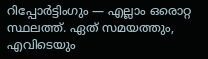റിപ്പോർട്ടിംഗും — എല്ലാം ഒരൊറ്റ സ്ഥലത്ത്. ഏത് സമയത്തും, എവിടെയും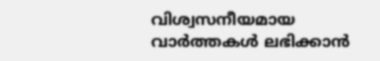വിശ്വസനീയമായ വാർത്തകൾ ലഭിക്കാൻ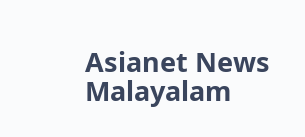Asianet News Malayalam